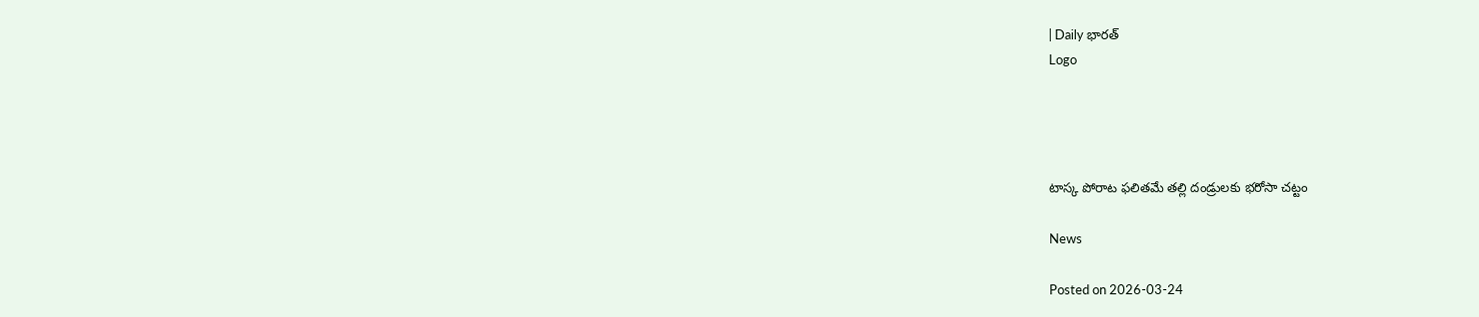| Daily భారత్
Logo




టాస్క పోరాట ఫలితమే తల్లి దండ్రులకు భరోసా చట్టం

News

Posted on 2026-03-24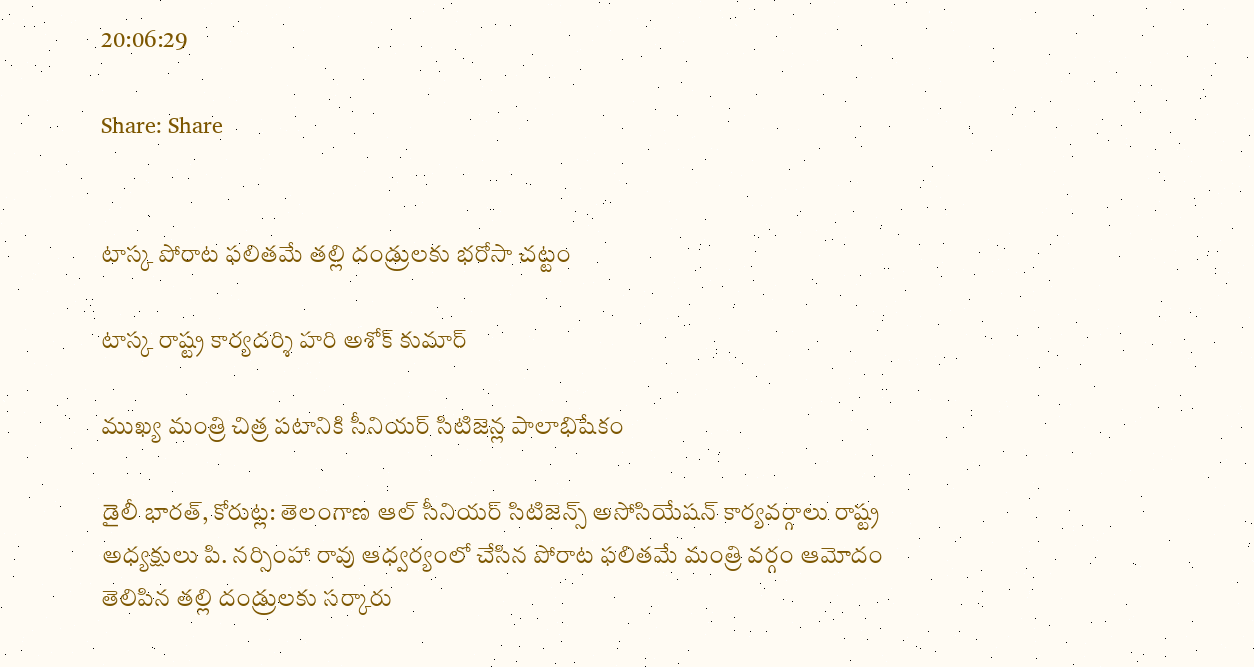20:06:29

Share: Share


టాస్క పోరాట ఫలితమే తల్లి దండ్రులకు భరోసా చట్టం

టాస్క రాష్ట్ర కార్యదర్శి హరి అశోక్ కుమార్

ముఖ్య మంత్రి చిత్ర పటానికి సీనియర్ సిటిజెన్ల పాలాభిషేకం

డైలీ భారత్, కోరుట్ల: తెలంగాణ ఆల్ సీనియర్ సిటిజెన్స్ అసోసియేషన్ కార్యవర్గాలు రాష్ట్ర అధ్యక్షులు పి. నర్సింహా రావు ఆధ్వర్యంలో చేసిన పోరాట ఫలితమే మంత్రి వర్గం ఆమోదం తెలిపిన తల్లి దండ్రులకు సర్కారు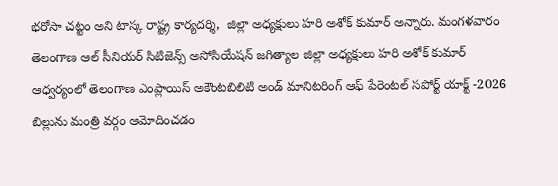భరోసా చట్టం అని టాస్క రాష్ట్ర కార్యదర్శి,  జిల్లా అధ్యక్షులు హరి అశోక్ కుమార్ అన్నారు. మంగళవారం తెలంగాణ ఆల్ సీనియర్ సిటిజెన్స్ అసోసియేషన్ జగిత్యాల జిల్లా అధ్యక్షులు హరి అశోక్ కుమార్ ఆధ్వర్యంలో తెలంగాణ ఎంప్లాయిస్ అకౌంటబిలిటి అండ్ మానిటరింగ్ ఆఫ్ పేరెంటల్ సపోర్ట్ యాక్ట్ -2026 బిల్లును మంత్రి వర్గం ఆమోదించడం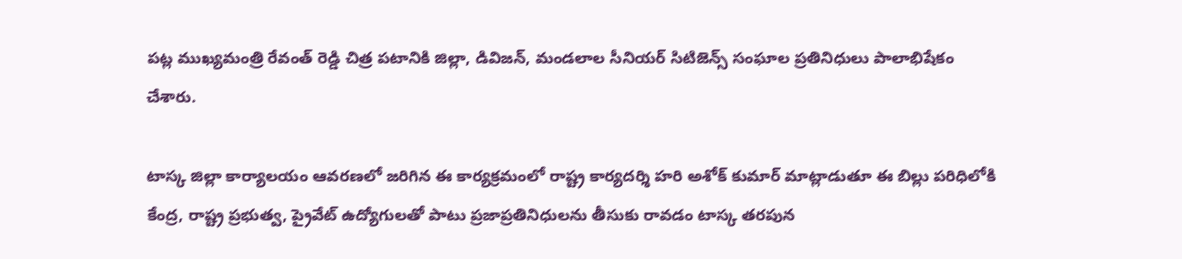పట్ల ముఖ్యమంత్రి రేవంత్ రెడ్డి చిత్ర పటానికి జిల్లా, డివిజన్, మండలాల సీనియర్ సిటిజెన్స్ సంఘాల ప్రతినిధులు పాలాభిషేకం చేశారు.

టాస్క జిల్లా కార్యాలయం ఆవరణలో జరిగిన ఈ కార్యక్రమంలో రాష్ట్ర కార్యదర్శి హరి అశోక్ కుమార్ మాట్లాడుతూ ఈ బిల్లు పరిధిలోకి కేంద్ర, రాష్ట్ర ప్రభుత్వ, ప్రైవేట్ ఉద్యోగులతో పాటు ప్రజాప్రతినిధులను తీసుకు రావడం టాస్క తరపున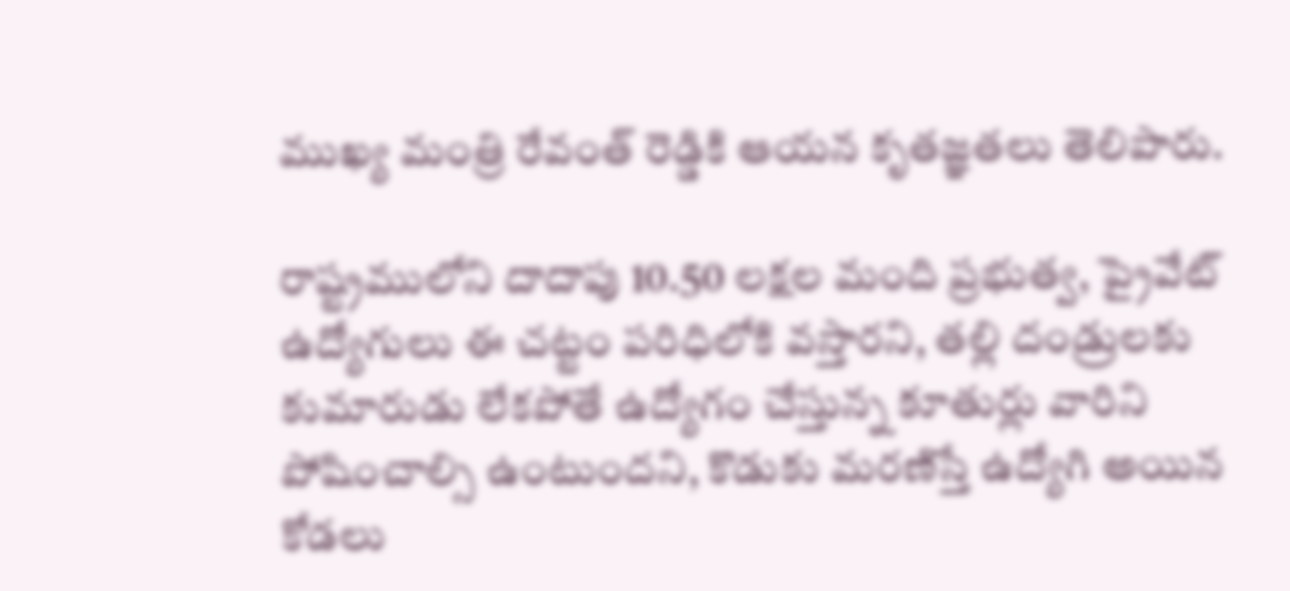ముఖ్య మంత్రి రేవంత్ రెడ్డికి ఆయన కృతజ్ఞతలు తెలిపారు.

రాష్ట్రములోని దాదాపు 10.50 లక్షల మంది ప్రభుత్వ, ప్రైవేట్ ఉద్యోగులు ఈ చట్టం పరిధిలోకి వస్తారని, తల్లి దండ్రులకు కుమారుడు లేకపోతే ఉద్యోగం చేస్తున్న కూతుర్లు వారిని పోషించాల్సి ఉంటుందని, కొడుకు మరణిస్తే ఉద్యోగి అయిన కోడలు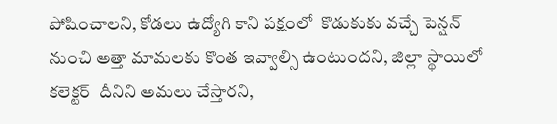పోషించాలని, కోడలు ఉద్యోగి కాని పక్షంలో  కొడుకుకు వచ్చే పెన్షన్ నుంచి అత్తా మామలకు కొంత ఇవ్వాల్సి ఉంటుందని, జిల్లా స్థాయిలో  కలెక్టర్  దీనిని అమలు చేస్తారని,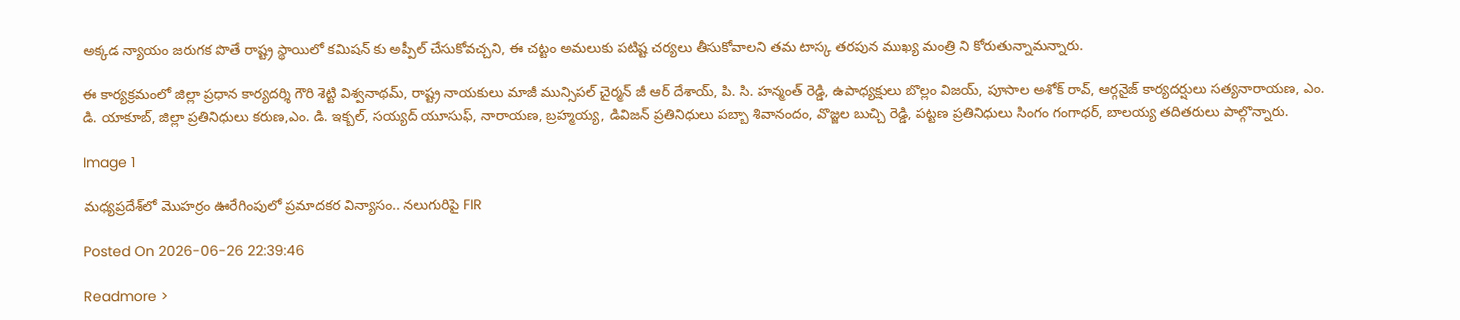అక్కడ న్యాయం జరుగక పొతే రాష్ట్ర స్థాయిలో కమిషన్ కు అప్పీల్ చేసుకోవచ్చని, ఈ చట్టం అమలుకు పటిష్ట చర్యలు తీసుకోవాలని తమ టాస్క తరపున ముఖ్య మంత్రి ని కోరుతున్నామన్నారు.

ఈ కార్యక్రమంలో జిల్లా ప్రధాన కార్యదర్శి గౌరి శెట్టి విశ్వనాథమ్, రాష్ట్ర నాయకులు మాజీ మున్సిపల్ చైర్మన్ జీ ఆర్ దేశాయ్, పి. సి. హన్మంత్ రెడ్డి, ఉపాధ్యక్షులు బొల్లం విజయ్, పూసాల అశోక్ రావ్, ఆర్గనైజ్ కార్యదర్షులు సత్యనారాయణ, ఎం. డి. యాకూబ్, జిల్లా ప్రతినిధులు కరుణ,ఎం. డి. ఇక్బల్, సయ్యద్ యూసుఫ్, నారాయణ, బ్రహ్మయ్య, డివిజన్ ప్రతినిధులు పబ్బా శివానందం, వొజ్జల బుచ్చి రెడ్డి, పట్టణ ప్రతినిధులు సింగం గంగాధర్, బాలయ్య తదితరులు పాల్గొన్నారు.

Image 1

మధ్యప్రదేశ్‌లో మొహర్రం ఊరేగింపులో ప్రమాదకర విన్యాసం.. నలుగురిపై FIR

Posted On 2026-06-26 22:39:46

Readmore >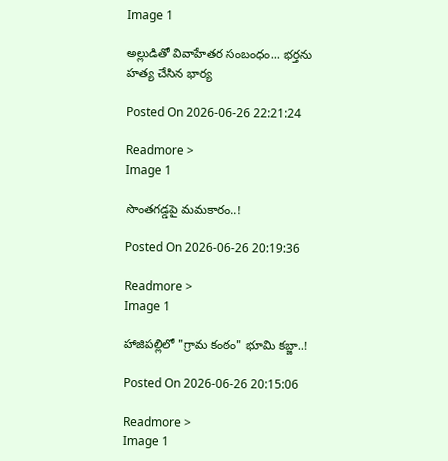Image 1

అల్లుడితో వివాహేతర సంబంధం... భర్తను హత్య చేసిన భార్య

Posted On 2026-06-26 22:21:24

Readmore >
Image 1

సొంతగడ్డపై మమకారం..!

Posted On 2026-06-26 20:19:36

Readmore >
Image 1

హాజిపల్లిలో "గ్రామ కంఠం" భూమి కబ్జా..!

Posted On 2026-06-26 20:15:06

Readmore >
Image 1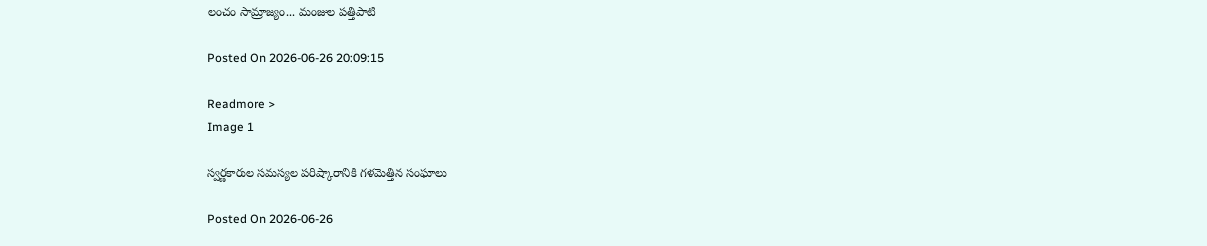లంచం సామ్రాజ్యం... మంజుల పత్తిపాటి

Posted On 2026-06-26 20:09:15

Readmore >
Image 1

స్వర్ణకారుల సమస్యల పరిష్కారానికి గళమెత్తిన సంఘాలు

Posted On 2026-06-26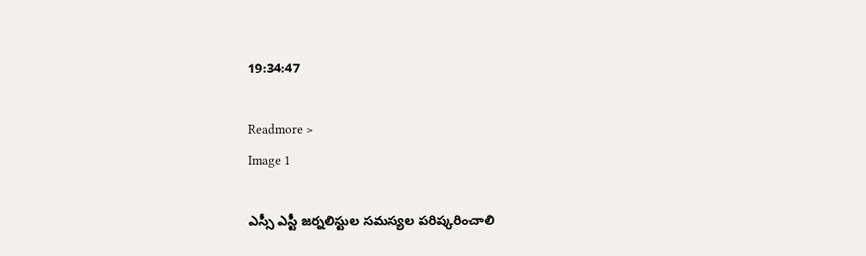19:34:47

Readmore >
Image 1

ఎస్సీ ఎస్టీ జర్నలిస్టుల సమస్యల పరిష్కరించాలి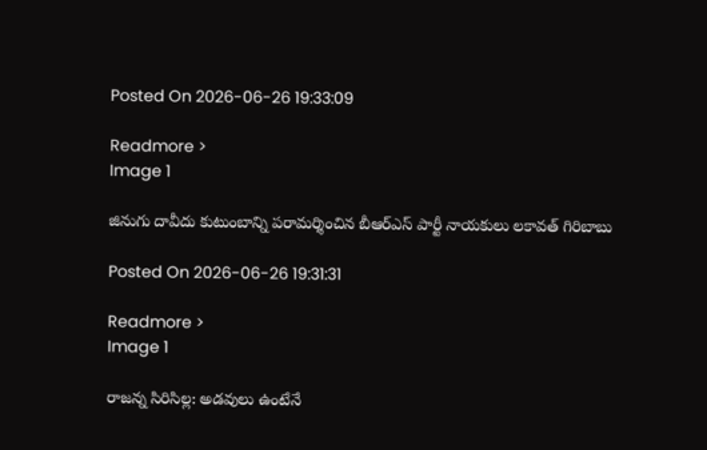Posted On 2026-06-26 19:33:09

Readmore >
Image 1

జినుగు దావీదు కుటుంబాన్ని పరామర్శించిన బీఆర్ఎస్ పార్టీ నాయకులు లకావత్ గిరిబాబు

Posted On 2026-06-26 19:31:31

Readmore >
Image 1

రాజన్న సిరిసిల్ల: అడవులు ఉంటేనే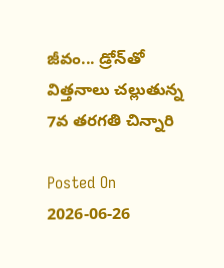జీవం... డ్రోన్‌తో విత్తనాలు చల్లుతున్న 7వ తరగతి చిన్నారి

Posted On 2026-06-26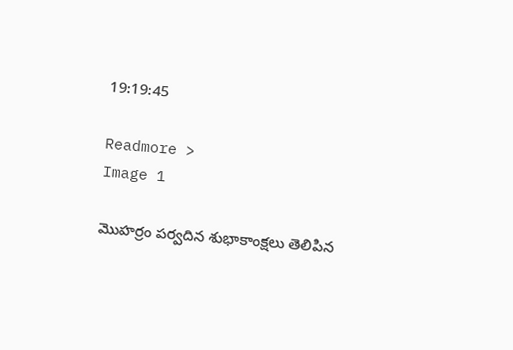19:19:45

Readmore >
Image 1

మొహర్రం పర్వదిన శుభాకాంక్షలు తెలిపిన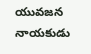యువజన నాయకుడు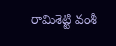రామిశెట్టి వంశీ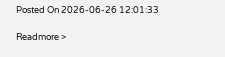Posted On 2026-06-26 12:01:33

Readmore >